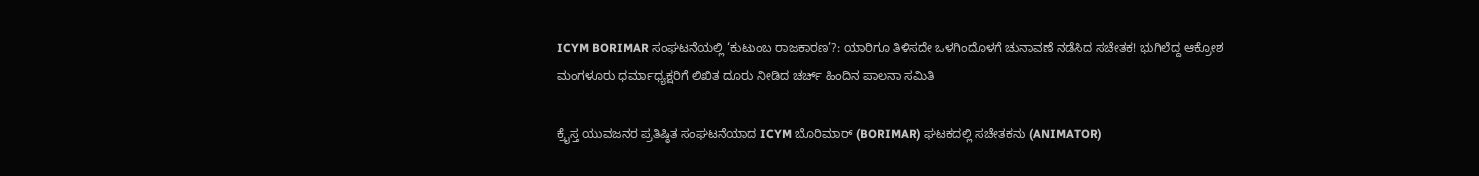ICYM BORIMAR ಸಂಘಟನೆಯಲ್ಲಿ ‘ಕುಟುಂಬ ರಾಜಕಾರಣ’?: ಯಾರಿಗೂ ತಿಳಿಸದೇ ಒಳಗಿಂದೊಳಗೆ ಚುನಾವಣೆ ನಡೆಸಿದ ಸಚೇತಕ! ಭುಗಿಲೆದ್ದ ಆಕ್ರೋಶ
ಮಂಗಳೂರು ಧರ್ಮಾಧ್ಯಕ್ಷರಿಗೆ ಲಿಖಿತ ದೂರು ನೀಡಿದ ಚರ್ಚ್ ಹಿಂದಿನ ಪಾಲನಾ ಸಮಿತಿ

ಕ್ರೈಸ್ತ ಯುವಜನರ ಪ್ರತಿಷ್ಠಿತ ಸಂಘಟನೆಯಾದ ICYM ಬೊರಿಮಾರ್ (BORIMAR) ಘಟಕದಲ್ಲಿ ಸಚೇತಕನು (ANIMATOR)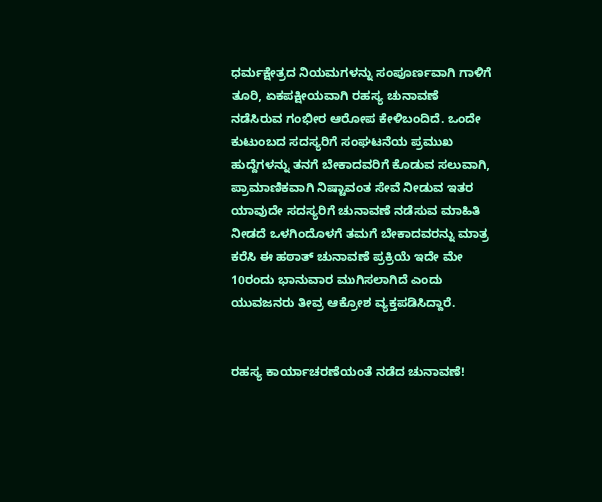ಧರ್ಮಕ್ಷೇತ್ರದ ನಿಯಮಗಳನ್ನು ಸಂಪೂರ್ಣವಾಗಿ ಗಾಳಿಗೆ ತೂರಿ, ಏಕಪಕ್ಷೀಯವಾಗಿ ರಹಸ್ಯ ಚುನಾವಣೆ ನಡೆಸಿರುವ ಗಂಭೀರ ಆರೋಪ ಕೇಳಿಬಂದಿದೆ. ಒಂದೇ ಕುಟುಂಬದ ಸದಸ್ಯರಿಗೆ ಸಂಘಟನೆಯ ಪ್ರಮುಖ ಹುದ್ದೆಗಳನ್ನು ತನಗೆ ಬೇಕಾದವರಿಗೆ ಕೊಡುವ ಸಲುವಾಗಿ, ಪ್ರಾಮಾಣಿಕವಾಗಿ ನಿಷ್ಟಾವಂತ ಸೇವೆ ನೀಡುವ ಇತರ ಯಾವುದೇ ಸದಸ್ಯರಿಗೆ ಚುನಾವಣೆ ನಡೆಸುವ ಮಾಹಿತಿ ನೀಡದೆ ಒಳಗಿಂದೊಳಗೆ ತಮಗೆ ಬೇಕಾದವರನ್ನು ಮಾತ್ರ ಕರೆಸಿ ಈ ಹಠಾತ್ ಚುನಾವಣೆ ಪ್ರಕ್ರಿಯೆ ಇದೇ ಮೇ 10ರಂದು ಭಾನುವಾರ ಮುಗಿಸಲಾಗಿದೆ ಎಂದು ಯುವಜನರು ತೀವ್ರ ಆಕ್ರೋಶ ವ್ಯಕ್ತಪಡಿಸಿದ್ದಾರೆ.


ರಹಸ್ಯ ಕಾರ್ಯಾಚರಣೆಯಂತೆ ನಡೆದ ಚುನಾವಣೆ!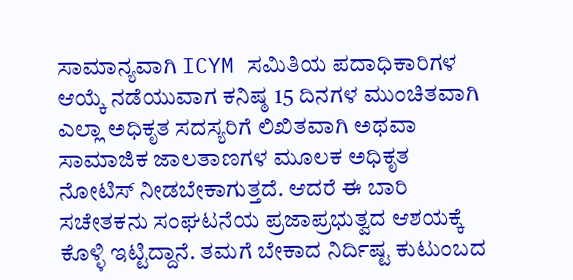ಸಾಮಾನ್ಯವಾಗಿ ICYM ಸಮಿತಿಯ ಪದಾಧಿಕಾರಿಗಳ ಆಯ್ಕೆ ನಡೆಯುವಾಗ ಕನಿಷ್ಠ 15 ದಿನಗಳ ಮುಂಚಿತವಾಗಿ ಎಲ್ಲಾ ಅಧಿಕೃತ ಸದಸ್ಯರಿಗೆ ಲಿಖಿತವಾಗಿ ಅಥವಾ ಸಾಮಾಜಿಕ ಜಾಲತಾಣಗಳ ಮೂಲಕ ಅಧಿಕೃತ ನೋಟಿಸ್ ನೀಡಬೇಕಾಗುತ್ತದೆ. ಆದರೆ ಈ ಬಾರಿ ಸಚೇತಕನು ಸಂಘಟನೆಯ ಪ್ರಜಾಪ್ರಭುತ್ವದ ಆಶಯಕ್ಕೆ ಕೊಳ್ಳಿ ಇಟ್ಟಿದ್ದಾನೆ. ತಮಗೆ ಬೇಕಾದ ನಿರ್ದಿಷ್ಟ ಕುಟುಂಬದ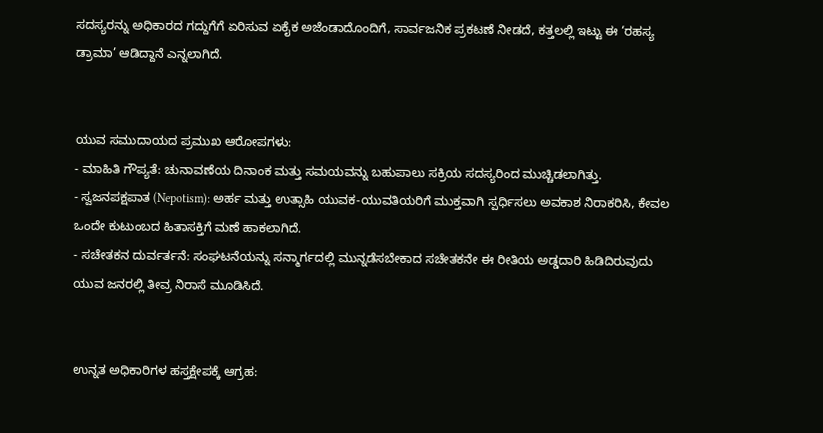ಸದಸ್ಯರನ್ನು ಅಧಿಕಾರದ ಗದ್ದುಗೆಗೆ ಏರಿಸುವ ಏಕೈಕ ಅಜೆಂಡಾದೊಂದಿಗೆ, ಸಾರ್ವಜನಿಕ ಪ್ರಕಟಣೆ ನೀಡದೆ, ಕತ್ತಲಲ್ಲಿ ಇಟ್ಟು ಈ ‘ರಹಸ್ಯ ಡ್ರಾಮಾ’ ಆಡಿದ್ದಾನೆ ಎನ್ನಲಾಗಿದೆ.


ಯುವ ಸಮುದಾಯದ ಪ್ರಮುಖ ಆರೋಪಗಳು:
- ಮಾಹಿತಿ ಗೌಪ್ಯತೆ: ಚುನಾವಣೆಯ ದಿನಾಂಕ ಮತ್ತು ಸಮಯವನ್ನು ಬಹುಪಾಲು ಸಕ್ರಿಯ ಸದಸ್ಯರಿಂದ ಮುಚ್ಚಿಡಲಾಗಿತ್ತು.
- ಸ್ವಜನಪಕ್ಷಪಾತ (Nepotism): ಅರ್ಹ ಮತ್ತು ಉತ್ಸಾಹಿ ಯುವಕ-ಯುವತಿಯರಿಗೆ ಮುಕ್ತವಾಗಿ ಸ್ಪರ್ಧಿಸಲು ಅವಕಾಶ ನಿರಾಕರಿಸಿ, ಕೇವಲ ಒಂದೇ ಕುಟುಂಬದ ಹಿತಾಸಕ್ತಿಗೆ ಮಣೆ ಹಾಕಲಾಗಿದೆ.
- ಸಚೇತಕನ ದುರ್ವರ್ತನೆ: ಸಂಘಟನೆಯನ್ನು ಸನ್ಮಾರ್ಗದಲ್ಲಿ ಮುನ್ನಡೆಸಬೇಕಾದ ಸಚೇತಕನೇ ಈ ರೀತಿಯ ಅಡ್ಡದಾರಿ ಹಿಡಿದಿರುವುದು ಯುವ ಜನರಲ್ಲಿ ತೀವ್ರ ನಿರಾಸೆ ಮೂಡಿಸಿದೆ.


ಉನ್ನತ ಅಧಿಕಾರಿಗಳ ಹಸ್ತಕ್ಷೇಪಕ್ಕೆ ಆಗ್ರಹ: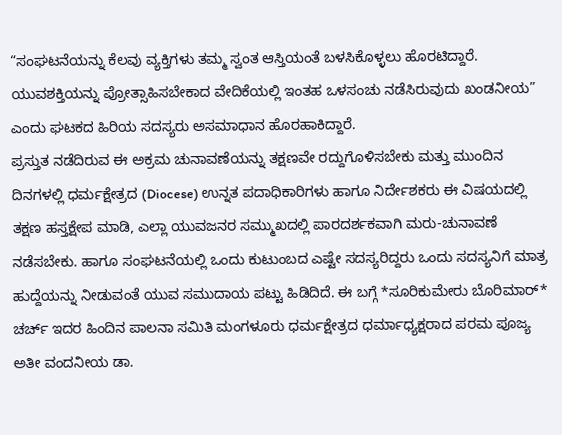“ಸಂಘಟನೆಯನ್ನು ಕೆಲವು ವ್ಯಕ್ತಿಗಳು ತಮ್ಮ ಸ್ವಂತ ಆಸ್ತಿಯಂತೆ ಬಳಸಿಕೊಳ್ಳಲು ಹೊರಟಿದ್ದಾರೆ. ಯುವಶಕ್ತಿಯನ್ನು ಪ್ರೋತ್ಸಾಹಿಸಬೇಕಾದ ವೇದಿಕೆಯಲ್ಲಿ ಇಂತಹ ಒಳಸಂಚು ನಡೆಸಿರುವುದು ಖಂಡನೀಯ” ಎಂದು ಘಟಕದ ಹಿರಿಯ ಸದಸ್ಯರು ಅಸಮಾಧಾನ ಹೊರಹಾಕಿದ್ದಾರೆ.
ಪ್ರಸ್ತುತ ನಡೆದಿರುವ ಈ ಅಕ್ರಮ ಚುನಾವಣೆಯನ್ನು ತಕ್ಷಣವೇ ರದ್ದುಗೊಳಿಸಬೇಕು ಮತ್ತು ಮುಂದಿನ ದಿನಗಳಲ್ಲಿ ಧರ್ಮಕ್ಷೇತ್ರದ (Diocese) ಉನ್ನತ ಪದಾಧಿಕಾರಿಗಳು ಹಾಗೂ ನಿರ್ದೇಶಕರು ಈ ವಿಷಯದಲ್ಲಿ ತಕ್ಷಣ ಹಸ್ತಕ್ಷೇಪ ಮಾಡಿ, ಎಲ್ಲಾ ಯುವಜನರ ಸಮ್ಮುಖದಲ್ಲಿ ಪಾರದರ್ಶಕವಾಗಿ ಮರು-ಚುನಾವಣೆ ನಡೆಸಬೇಕು. ಹಾಗೂ ಸಂಘಟನೆಯಲ್ಲಿ ಒಂದು ಕುಟುಂಬದ ಎಷ್ಟೇ ಸದಸ್ಯರಿದ್ದರು ಒಂದು ಸದಸ್ಯನಿಗೆ ಮಾತ್ರ ಹುದ್ದೆಯನ್ನು ನೀಡುವಂತೆ ಯುವ ಸಮುದಾಯ ಪಟ್ಟು ಹಿಡಿದಿದೆ. ಈ ಬಗ್ಗೆ *ಸೂರಿಕುಮೇರು ಬೊರಿಮಾರ್* ಚರ್ಚ್ ಇದರ ಹಿಂದಿನ ಪಾಲನಾ ಸಮಿತಿ ಮಂಗಳೂರು ಧರ್ಮಕ್ಷೇತ್ರದ ಧರ್ಮಾಧ್ಯಕ್ಷರಾದ ಪರಮ ಪೂಜ್ಯ ಅತೀ ವಂದನೀಯ ಡಾ.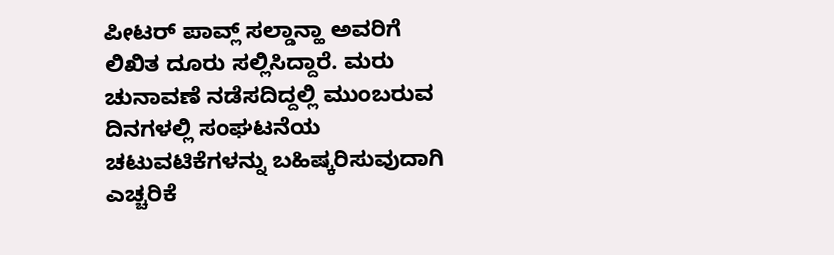ಪೀಟರ್ ಪಾವ್ಲ್ ಸಲ್ಡಾನ್ಹಾ ಅವರಿಗೆ ಲಿಖಿತ ದೂರು ಸಲ್ಲಿಸಿದ್ದಾರೆ. ಮರು ಚುನಾವಣೆ ನಡೆಸದಿದ್ದಲ್ಲಿ ಮುಂಬರುವ ದಿನಗಳಲ್ಲಿ ಸಂಘಟನೆಯ ಚಟುವಟಿಕೆಗಳನ್ನು ಬಹಿಷ್ಕರಿಸುವುದಾಗಿ ಎಚ್ಚರಿಕೆ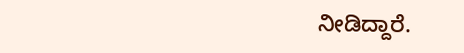ನೀಡಿದ್ದಾರೆ.